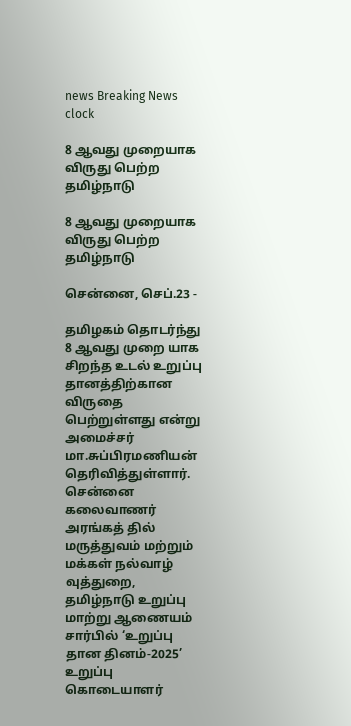news Breaking News
clock

8 ஆவது முறையாக விருது பெற்ற தமிழ்நாடு

8 ஆவது முறையாக விருது பெற்ற தமிழ்நாடு

சென்னை, செப்.23 -

தமிழகம் தொடர்ந்து 8 ஆவது முறை யாக சிறந்த உடல் உறுப்பு தானத்திற்கான விருதை பெற்றுள்ளது என்று அமைச்சர் மா.சுப்பிரமணியன் தெரிவித்துள்ளார். சென்னை கலைவாணர் அரங்கத் தில் மருத்துவம் மற்றும் மக்கள் நல்வாழ் வுத்துறை, தமிழ்நாடு உறுப்பு மாற்று ஆணையம் சார்பில் ‘உறுப்பு தான தினம்-2025’ உறுப்பு கொடையாளர்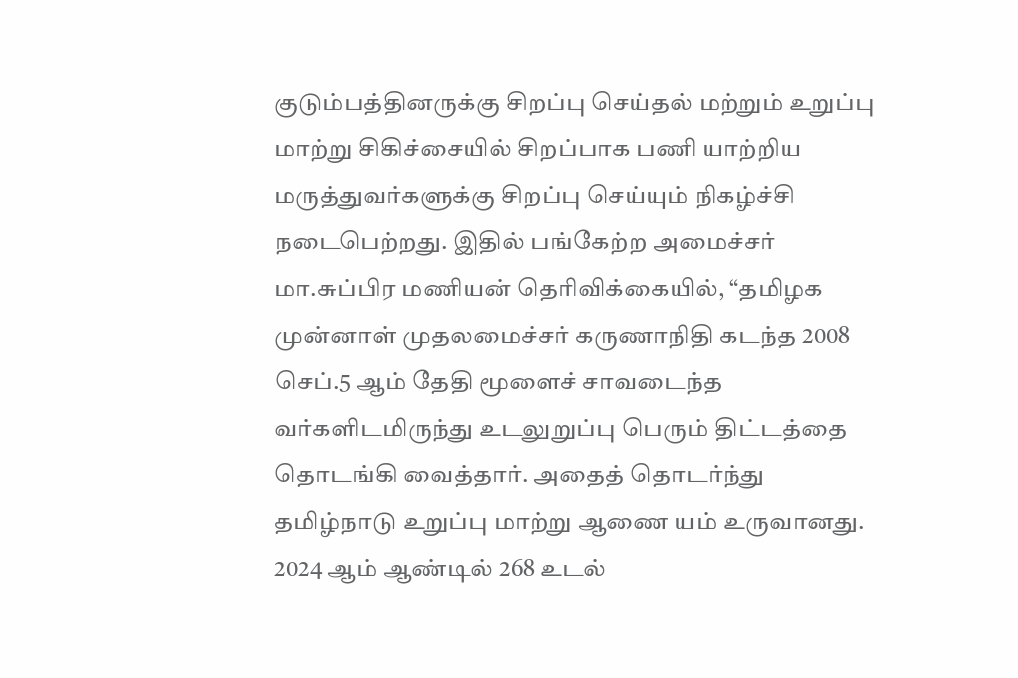குடும்பத்தினருக்கு சிறப்பு செய்தல் மற்றும் உறுப்பு மாற்று சிகிச்சையில் சிறப்பாக பணி யாற்றிய மருத்துவர்களுக்கு சிறப்பு செய்யும் நிகழ்ச்சி நடைபெற்றது. இதில் பங்கேற்ற அமைச்சர் மா.சுப்பிர மணியன் தெரிவிக்கையில், “தமிழக முன்னாள் முதலமைச்சர் கருணாநிதி கடந்த 2008 செப்.5 ஆம் தேதி மூளைச் சாவடைந்த வர்களிடமிருந்து உடலுறுப்பு பெரும் திட்டத்தை தொடங்கி வைத்தார். அதைத் தொடர்ந்து தமிழ்நாடு உறுப்பு மாற்று ஆணை யம் உருவானது. 2024 ஆம் ஆண்டில் 268 உடல்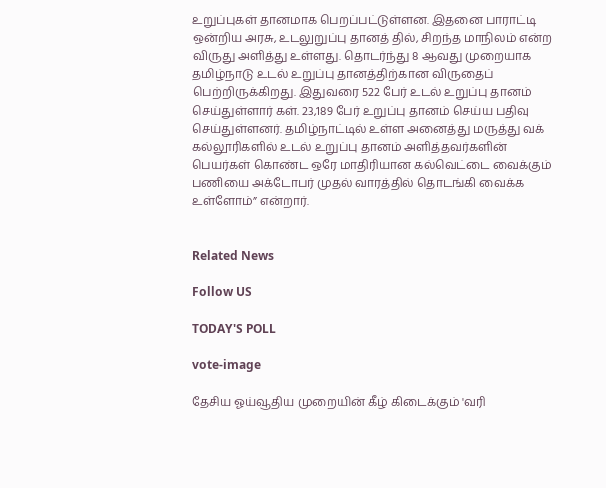உறுப்புகள் தானமாக பெறப்பட்டுள்ளன. இதனை பாராட்டி ஒன்றிய அரசு, உடலுறுப்பு தானத் தில், சிறந்த மாநிலம் என்ற விருது அளித்து உள்ளது. தொடர்ந்து 8 ஆவது முறையாக தமிழ்நாடு உடல் உறுப்பு தானத்திற்கான விருதைப் பெற்றிருக்கிறது. இதுவரை 522 பேர் உடல் உறுப்பு தானம் செய்துள்ளார் கள். 23,189 பேர் உறுப்பு தானம் செய்ய பதிவு செய்துள்ளனர். தமிழ்நாட்டில் உள்ள அனைத்து மருத்து வக் கல்லூரிகளில் உடல் உறுப்பு தானம் அளித்தவர்களின் பெயர்கள் கொண்ட ஒரே மாதிரியான கல்வெட்டை வைக்கும் பணியை அக்டோபர் முதல் வாரத்தில் தொடங்கி வைக்க உள்ளோம்” என்றார்.


Related News

Follow US

TODAY'S POLL

vote-image

தேசிய ஓய்வூதிய முறையின் கீழ் கிடைக்கும் 'வரி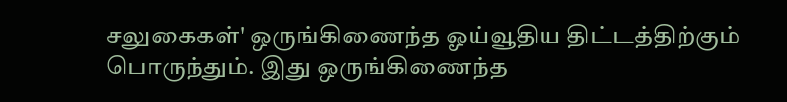சலுகைகள்' ஒருங்கிணைந்த ஓய்வூதிய திட்டத்திற்கும் பொருந்தும். இது ஒருங்கிணைந்த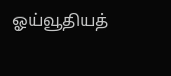ஓய்வூதியத்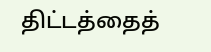திட்டத்தைத்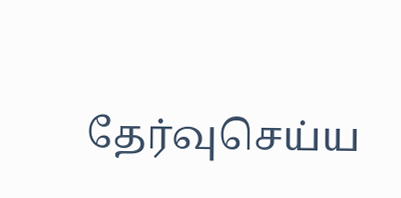தேர்வுசெய்ய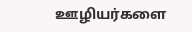ஊழியர்களை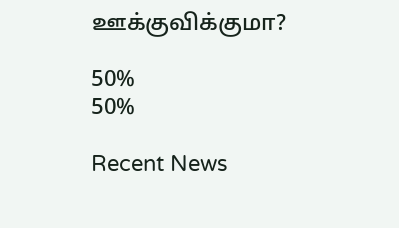ஊக்குவிக்குமா?

50%
50%

Recent News